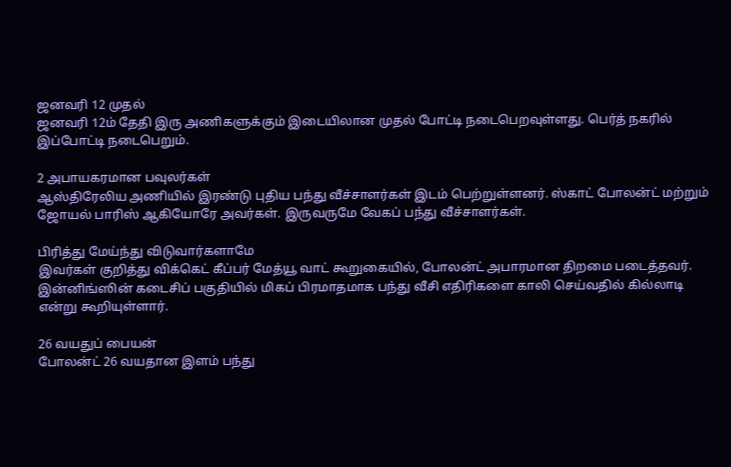ஜனவரி 12 முதல்
ஜனவரி 12ம் தேதி இரு அணிகளுக்கும் இடையிலான முதல் போட்டி நடைபெறவுள்ளது. பெர்த் நகரில் இப்போட்டி நடைபெறும்.

2 அபாயகரமான பவுலர்கள்
ஆஸ்திரேலிய அணியில் இரண்டு புதிய பந்து வீச்சாளர்கள் இடம் பெற்றுள்ளனர். ஸ்காட் போலன்ட் மற்றும் ஜோயல் பாரிஸ் ஆகியோரே அவர்கள். இருவருமே வேகப் பந்து வீச்சாளர்கள்.

பிரித்து மேய்ந்து விடுவார்களாமே
இவர்கள் குறித்து விக்கெட் கீப்பர் மேத்யூ வாட் கூறுகையில், போலன்ட் அபாரமான திறமை படைத்தவர். இன்னிங்ஸின் கடைசிப் பகுதியில் மிகப் பிரமாதமாக பந்து வீசி எதிரிகளை காலி செய்வதில் கில்லாடி என்று கூறியுள்ளார்.

26 வயதுப் பையன்
போலன்ட் 26 வயதான இளம் பந்து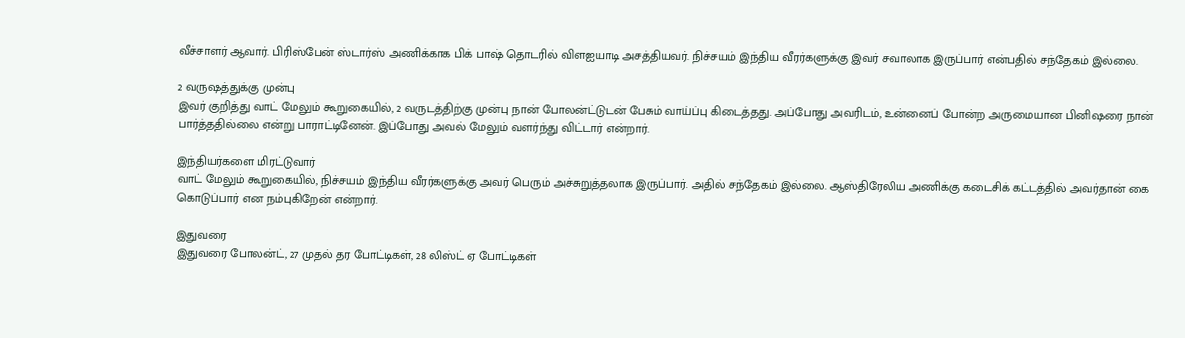வீச்சாளர் ஆவார். பிரிஸ்பேன் ஸ்டார்ஸ் அணிக்காக பிக் பாஷ் தொடரில் விளஐயாடி அசத்தியவர். நிச்சயம் இந்திய வீரர்களுக்கு இவர் சவாலாக இருப்பார் என்பதில் சந்தேகம் இல்லை.

2 வருஷத்துக்கு முன்பு
இவர் குறித்து வாட் மேலும் கூறுகையில், 2 வருடத்திற்கு முன்பு நான் போலன்ட்டுடன் பேசும் வாய்ப்பு கிடைத்தது. அப்போது அவரிடம், உன்னைப் போன்ற அருமையான பினிஷரை நான் பார்த்ததில்லை என்று பாராட்டினேன். இப்போது அவல் மேலும் வளர்ந்து விட்டார் என்றார்.

இந்தியர்களை மிரட்டுவார்
வாட் மேலும் கூறுகையில், நிச்சயம் இந்திய வீரர்களுக்கு அவர் பெரும் அச்சுறுத்தலாக இருப்பார். அதில் சந்தேகம் இல்லை. ஆஸ்திரேலிய அணிக்கு கடைசிக் கட்டத்தில் அவர்தான் கை கொடுப்பார் என நம்புகிறேன் என்றார்.

இதுவரை
இதுவரை போலன்ட், 27 முதல் தர போட்டிகள், 28 லிஸ்ட் ஏ போட்டிகள்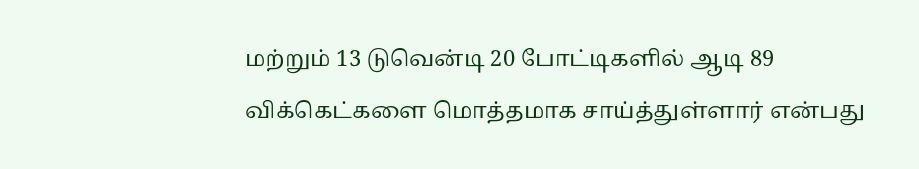மற்றும் 13 டுவென்டி 20 போட்டிகளில் ஆடி 89 விக்கெட்களை மொத்தமாக சாய்த்துள்ளார் என்பது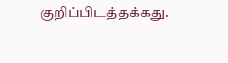குறிப்பிடத்தக்கது.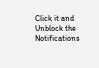Click it and Unblock the Notifications